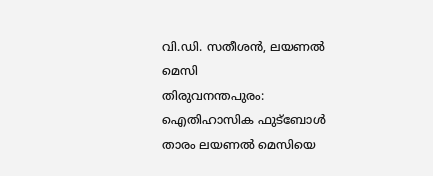വി.ഡി. സതീശൻ, ലയണൽ മെസി
തിരുവനന്തപുരം: ഐതിഹാസിക ഫുട്ബോൾ താരം ലയണൽ മെസിയെ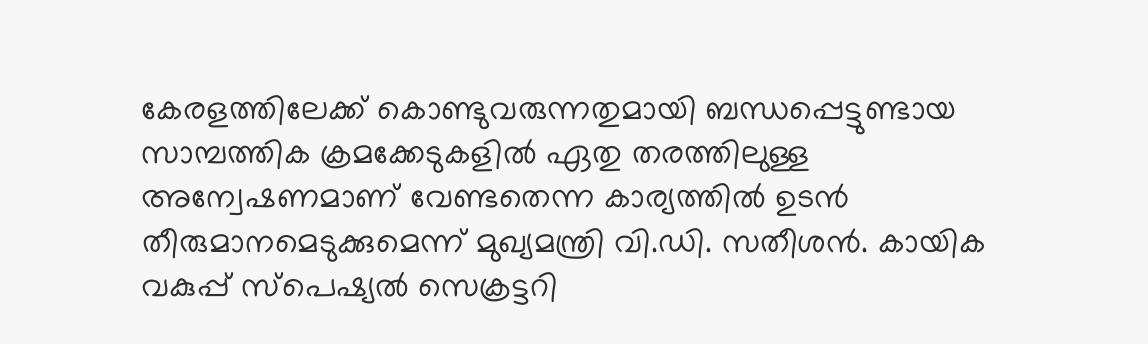കേരളത്തിലേക്ക് കൊണ്ടുവരുന്നതുമായി ബന്ധപ്പെട്ടുണ്ടായ സാമ്പത്തിക ക്രമക്കേടുകളിൽ ഏതു തരത്തിലുള്ള അന്വേഷണമാണ് വേണ്ടതെന്ന കാര്യത്തിൽ ഉടൻ തീരുമാനമെടുക്കുമെന്ന് മുഖ്യമന്ത്രി വി.ഡി. സതീശൻ. കായിക വകുപ്പ് സ്പെഷ്യൽ സെക്രട്ടറി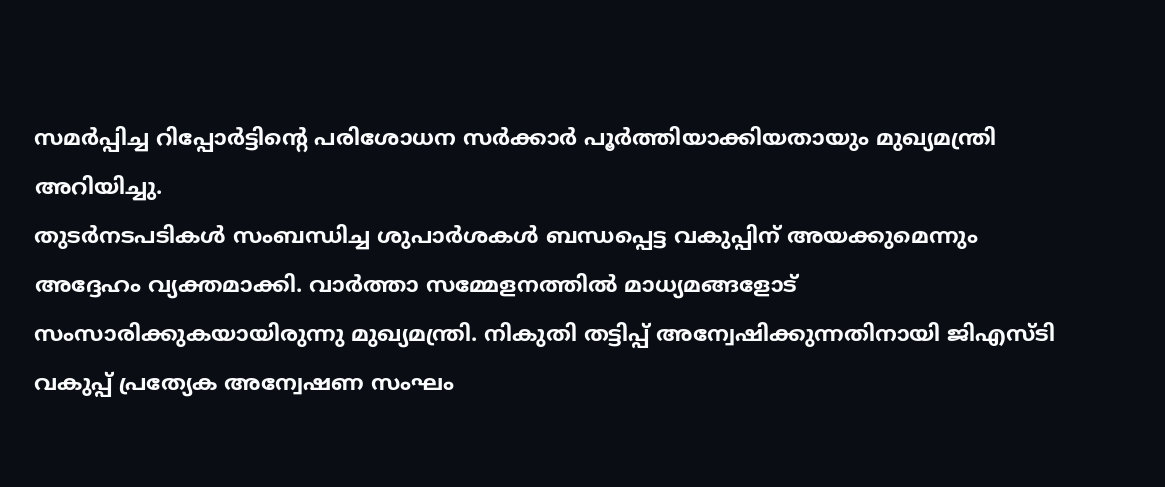സമർപ്പിച്ച റിപ്പോർട്ടിന്റെ പരിശോധന സർക്കാർ പൂർത്തിയാക്കിയതായും മുഖ്യമന്ത്രി അറിയിച്ചു.
തുടർനടപടികൾ സംബന്ധിച്ച ശുപാർശകൾ ബന്ധപ്പെട്ട വകുപ്പിന് അയക്കുമെന്നും അദ്ദേഹം വ്യക്തമാക്കി. വാർത്താ സമ്മേളനത്തിൽ മാധ്യമങ്ങളോട് സംസാരിക്കുകയായിരുന്നു മുഖ്യമന്ത്രി. നികുതി തട്ടിപ്പ് അന്വേഷിക്കുന്നതിനായി ജിഎസ്ടി വകുപ്പ് പ്രത്യേക അന്വേഷണ സംഘം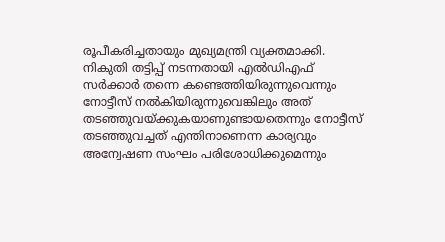രൂപീകരിച്ചതായും മുഖ്യമന്ത്രി വ്യക്തമാക്കി.
നികുതി തട്ടിപ്പ് നടന്നതായി എൽഡിഎഫ് സർക്കാർ തന്നെ കണ്ടെത്തിയിരുന്നുവെന്നും നോട്ടീസ് നൽകിയിരുന്നുവെങ്കിലും അത് തടഞ്ഞുവയ്ക്കുകയാണുണ്ടായതെന്നും നോട്ടീസ് തടഞ്ഞുവച്ചത് എന്തിനാണെന്ന കാര്യവും അന്വേഷണ സംഘം പരിശോധിക്കുമെന്നും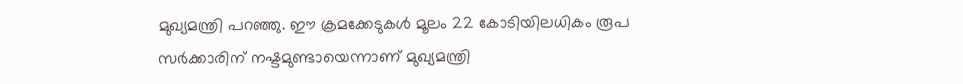മുഖ്യമന്ത്രി പറഞ്ഞു. ഈ ക്രമക്കേടുകൾ മൂലം 22 കോടിയിലധികം രൂപ സർക്കാരിന് നഷ്ടമുണ്ടായെന്നാണ് മുഖ്യമന്ത്രി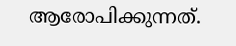ആരോപിക്കുന്നത്.